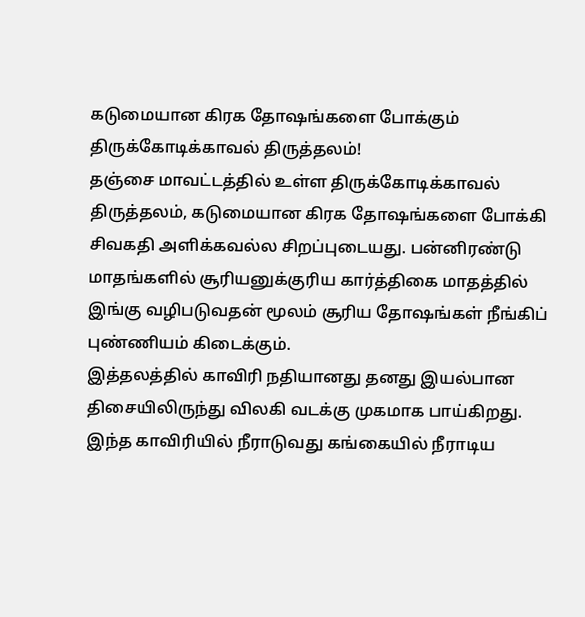கடுமையான கிரக தோஷங்களை போக்கும் திருக்கோடிக்காவல் திருத்தலம்!
தஞ்சை மாவட்டத்தில் உள்ள திருக்கோடிக்காவல் திருத்தலம், கடுமையான கிரக தோஷங்களை போக்கி சிவகதி அளிக்கவல்ல சிறப்புடையது. பன்னிரண்டு மாதங்களில் சூரியனுக்குரிய கார்த்திகை மாதத்தில் இங்கு வழிபடுவதன் மூலம் சூரிய தோஷங்கள் நீங்கிப் புண்ணியம் கிடைக்கும்.
இத்தலத்தில் காவிரி நதியானது தனது இயல்பான திசையிலிருந்து விலகி வடக்கு முகமாக பாய்கிறது. இந்த காவிரியில் நீராடுவது கங்கையில் நீராடிய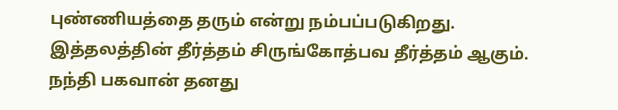புண்ணியத்தை தரும் என்று நம்பப்படுகிறது.
இத்தலத்தின் தீர்த்தம் சிருங்கோத்பவ தீர்த்தம் ஆகும். நந்தி பகவான் தனது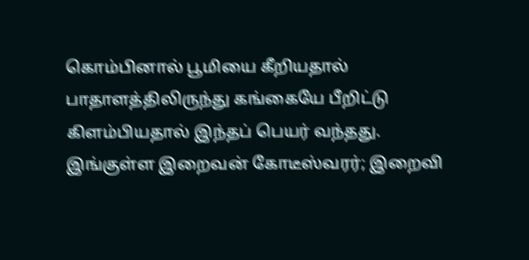கொம்பினால் பூமியை கீறியதால் பாதாளத்திலிருந்து கங்கையே பீறிட்டு கிளம்பியதால் இந்தப் பெயர் வந்தது.
இங்குள்ள இறைவன் கோடீஸ்வரர்; இறைவி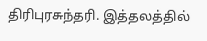திரிபுரசுந்தரி. இத்தலத்தில்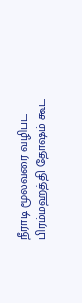நீராடி மூலவரை வழிபட பிரம்மஹத்தி தோஷம் கூட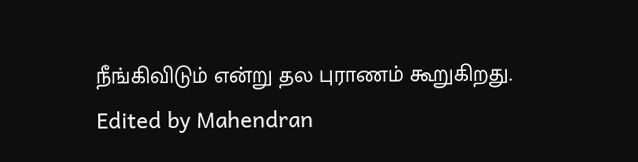நீங்கிவிடும் என்று தல புராணம் கூறுகிறது.
Edited by Mahendran